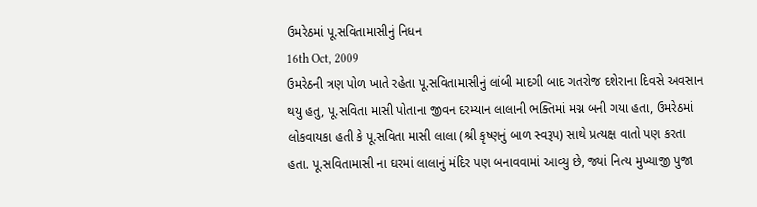ઉમરેઠમાં પૂ.સવિતામાસીનું નિધન
16th Oct, 2009
ઉમરેઠની ત્રણ પોળ ખાતે રહેતા પૂ.સવિતામાસીનું લાંબી માદગી બાદ ગતરોજ દશેરાના દિવસે અવસાન થયુ હતુ, પૂ.સવિતા માસી પોતાના જીવન દરમ્યાન લાલાની ભક્તિમાં મગ્ન બની ગયા હતા, ઉમરેઠમાં લોકવાયકા હતી કે પૂ.સવિતા માસી લાલા (શ્રી કૃષ્ણનું બાળ સ્વરૂપ) સાથે પ્રત્યક્ષ વાતો પણ કરતા હતા. પૂ.સવિતામાસી ના ઘરમાં લાલાનું મંદિર પણ બનાવવામાં આવ્યુ છે, જ્યાં નિત્ય મુખ્યાજી પુજા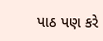પાઠ પણ કરે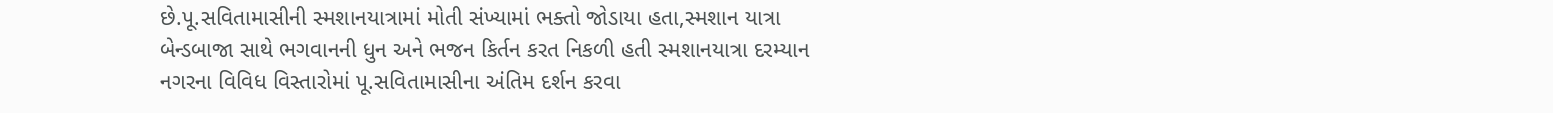છે.પૂ.સવિતામાસીની સ્મશાનયાત્રામાં મોતી સંખ્યામાં ભક્તો જોડાયા હતા,સ્મશાન યાત્રા બેન્ડબાજા સાથે ભગવાનની ધુન અને ભજન કિર્તન કરત નિકળી હતી સ્મશાનયાત્રા દરમ્યાન નગરના વિવિધ વિસ્તારોમાં પૂ.સવિતામાસીના અંતિમ દર્શન કરવા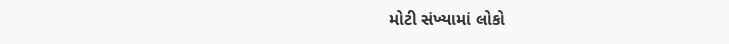મોટી સંખ્યામાં લોકો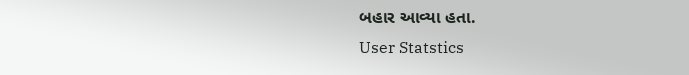બહાર આવ્યા હતા.
User Statstics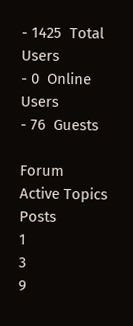- 1425  Total Users
- 0  Online Users
- 76  Guests

Forum
Active Topics
Posts
1
3
9